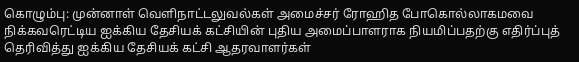கொழும்பு: முன்னாள் வெளிநாட்டலுவல்கள் அமைச்சர் ரோஹித போகொல்லாகமவை நிக்கவரெட்டிய ஐக்கிய தேசியக் கட்சியின் புதிய அமைப்பாளராக நியமிப்பதற்கு எதிர்ப்புத் தெரிவித்து ஐக்கிய தேசியக் கட்சி ஆதரவாளர்கள்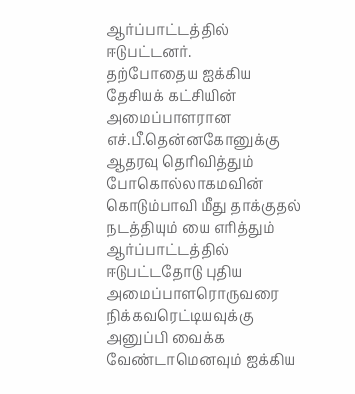ஆர்ப்பாட்டத்தில் ஈடுபட்டனர்.
தற்போதைய ஐக்கிய தேசியக் கட்சியின் அமைப்பாளரான எச்.பீ.தென்னகோனுக்கு ஆதரவு தெரிவித்தும் போகொல்லாகமவின் கொடும்பாவி மீது தாக்குதல் நடத்தியும் யை எரித்தும் ஆர்ப்பாட்டத்தில் ஈடுபட்டதோடு புதிய அமைப்பாளரொருவரை நிக்கவரெட்டியவுக்கு அனுப்பி வைக்க வேண்டாமெனவும் ஐக்கிய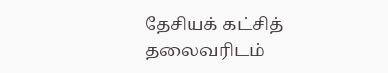தேசியக் கட்சித் தலைவரிடம்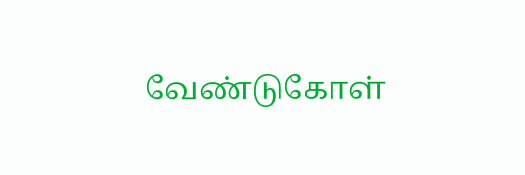வேண்டுகோள்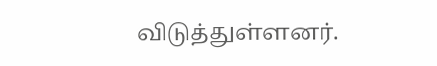விடுத்துள்ளனர்.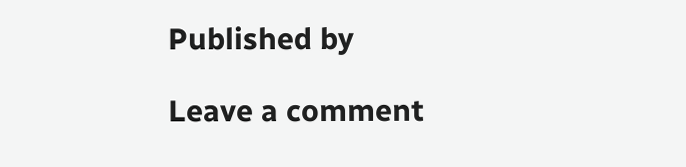Published by

Leave a comment